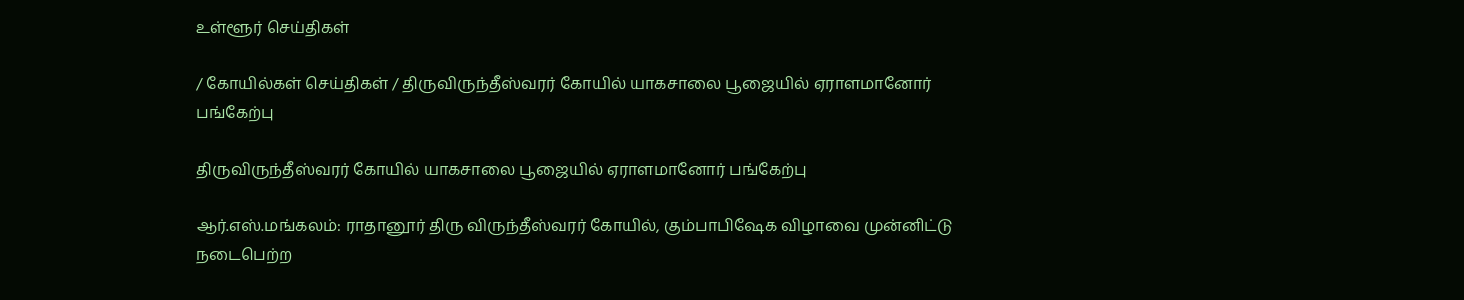உள்ளூர் செய்திகள்

/ கோயில்கள் செய்திகள் / திருவிருந்தீஸ்வரர் கோயில் யாகசாலை பூஜையில் ஏராளமானோர் பங்கேற்பு

திருவிருந்தீஸ்வரர் கோயில் யாகசாலை பூஜையில் ஏராளமானோர் பங்கேற்பு

ஆர்.எஸ்.மங்கலம்: ராதானூர் திரு விருந்தீஸ்வரர் கோயில், கும்பாபிஷேக விழாவை முன்னிட்டு நடைபெற்ற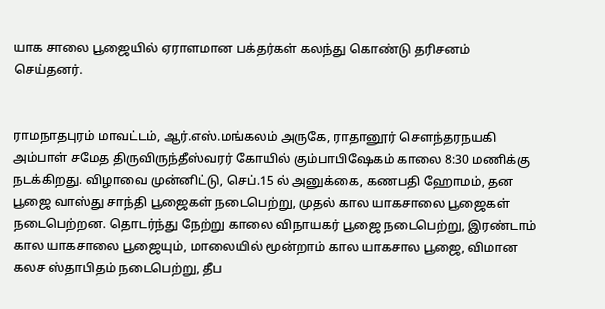யாக சாலை பூஜையில் ஏராளமான பக்தர்கள் கலந்து கொண்டு தரிசனம் செய்தனர்.


ராமநாதபுரம் மாவட்டம், ஆர்.எஸ்.மங்கலம் அருகே, ராதானூர் சௌந்தரநயகி அம்பாள் சமேத திருவிருந்தீஸ்வரர் கோயில் கும்பாபிஷேகம் காலை 8:30 மணிக்கு நடக்கிறது. விழாவை முன்னிட்டு, செப்.15 ல் அனுக்கை, கணபதி ஹோமம், தன பூஜை வாஸ்து சாந்தி பூஜைகள் நடைபெற்று, முதல் கால யாகசாலை பூஜைகள் நடைபெற்றன. தொடர்ந்து நேற்று காலை விநாயகர் பூஜை நடைபெற்று, இரண்டாம் கால யாகசாலை பூஜையும், மாலையில் மூன்றாம் கால யாகசால பூஜை, விமான கலச ஸ்தாபிதம் நடைபெற்று, தீப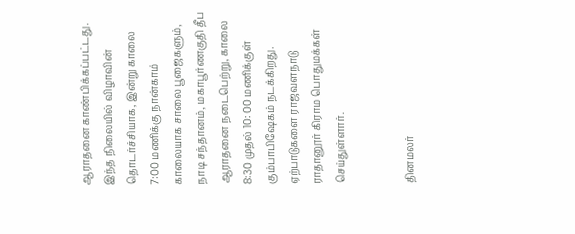ஆராதனை காண்பிக்கப்பட்டது. இந்த நிலையில் விழாவின் தொடர்ச்சியாக, இன்று காலை 7:00 மணிக்கு நான்காம் காலையாக சாலை பூஜைகளும், நாடி சந்தானம், மகாபூர்ணகுதி தீப ஆராதனை நடைபெற்று, காலை 8:30 முதல் 10: 00 மணிக்குள் கும்பாபிஷேகம் நடக்கிறது. ஏற்பாடுகளை ராஜவளநாடு ராதானூர் கிராம பொதுமக்கள் செய்துள்ளார்.


தினமலர்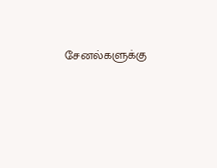சேனல்களுக்கு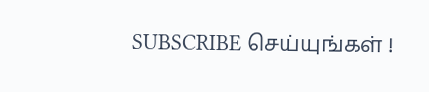SUBSCRIBE செய்யுங்கள் !